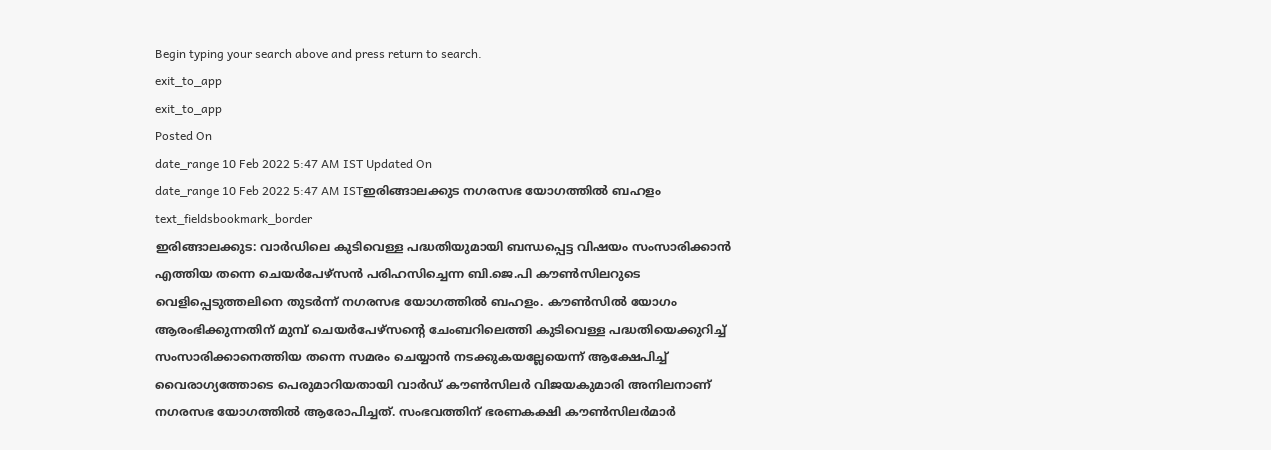Begin typing your search above and press return to search.
exit_to_app
exit_to_app
Posted On
date_range 10 Feb 2022 5:47 AM IST Updated On
date_range 10 Feb 2022 5:47 AM ISTഇരിങ്ങാലക്കുട നഗരസഭ യോഗത്തിൽ ബഹളം
text_fieldsbookmark_border
ഇരിങ്ങാലക്കുട: വാർഡിലെ കുടിവെള്ള പദ്ധതിയുമായി ബന്ധപ്പെട്ട വിഷയം സംസാരിക്കാൻ എത്തിയ തന്നെ ചെയർപേഴ്സൻ പരിഹസിച്ചെന്ന ബി.ജെ.പി കൗൺസിലറുടെ വെളിപ്പെടുത്തലിനെ തുടർന്ന് നഗരസഭ യോഗത്തിൽ ബഹളം. കൗൺസിൽ യോഗം ആരംഭിക്കുന്നതിന് മുമ്പ് ചെയർപേഴ്സന്റെ ചേംബറിലെത്തി കുടിവെള്ള പദ്ധതിയെക്കുറിച്ച് സംസാരിക്കാനെത്തിയ തന്നെ സമരം ചെയ്യാൻ നടക്കുകയല്ലേയെന്ന് ആക്ഷേപിച്ച് വൈരാഗ്യത്തോടെ പെരുമാറിയതായി വാർഡ് കൗൺസിലർ വിജയകുമാരി അനിലനാണ് നഗരസഭ യോഗത്തിൽ ആരോപിച്ചത്. സംഭവത്തിന് ഭരണകക്ഷി കൗൺസിലർമാർ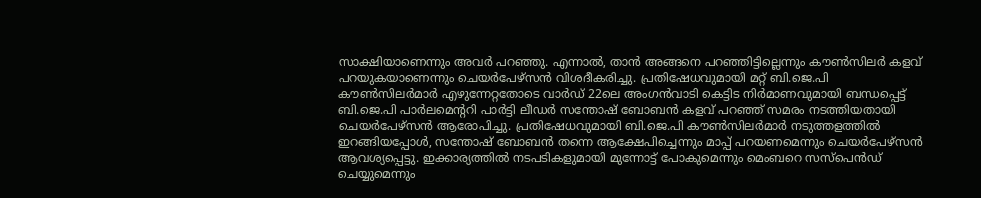സാക്ഷിയാണെന്നും അവർ പറഞ്ഞു. എന്നാൽ, താൻ അങ്ങനെ പറഞ്ഞിട്ടില്ലെന്നും കൗൺസിലർ കളവ് പറയുകയാണെന്നും ചെയർപേഴ്സൻ വിശദീകരിച്ചു. പ്രതിഷേധവുമായി മറ്റ് ബി.ജെ.പി കൗൺസിലർമാർ എഴുന്നേറ്റതോടെ വാർഡ് 22ലെ അംഗൻവാടി കെട്ടിട നിർമാണവുമായി ബന്ധപ്പെട്ട് ബി.ജെ.പി പാർലമെന്ററി പാർട്ടി ലീഡർ സന്തോഷ് ബോബൻ കളവ് പറഞ്ഞ് സമരം നടത്തിയതായി ചെയർപേഴ്സൻ ആരോപിച്ചു. പ്രതിഷേധവുമായി ബി.ജെ.പി കൗൺസിലർമാർ നടുത്തളത്തിൽ ഇറങ്ങിയപ്പോൾ, സന്തോഷ് ബോബൻ തന്നെ ആക്ഷേപിച്ചെന്നും മാപ്പ് പറയണമെന്നും ചെയർപേഴ്സൻ ആവശ്യപ്പെട്ടു. ഇക്കാര്യത്തിൽ നടപടികളുമായി മുന്നോട്ട് പോകുമെന്നും മെംബറെ സസ്പെൻഡ് ചെയ്യുമെന്നും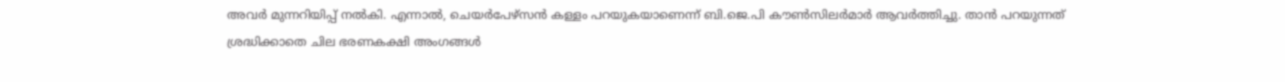അവർ മുന്നറിയിപ്പ് നൽകി. എന്നാൽ, ചെയർപേഴ്സൻ കള്ളം പറയുകയാണെന്ന് ബി.ജെ.പി കൗൺസിലർമാർ ആവർത്തിച്ചു. താൻ പറയുന്നത് ശ്രദ്ധിക്കാതെ ചില ഭരണകക്ഷി അംഗങ്ങൾ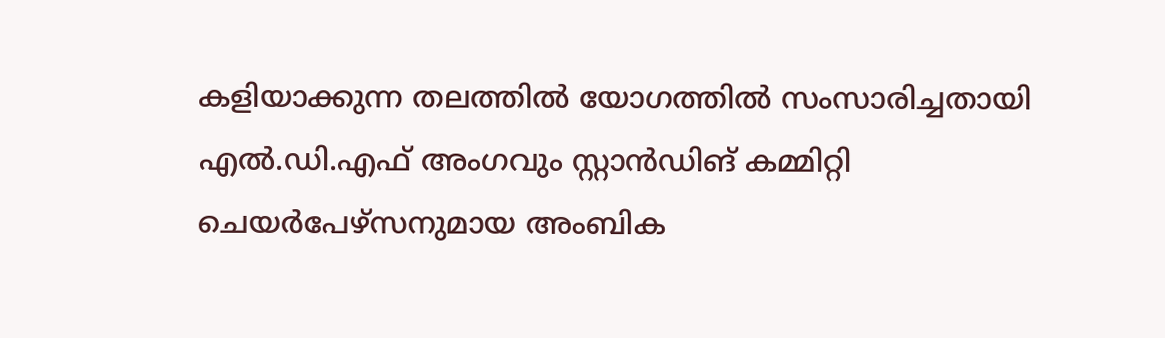കളിയാക്കുന്ന തലത്തിൽ യോഗത്തിൽ സംസാരിച്ചതായി എൽ.ഡി.എഫ് അംഗവും സ്റ്റാൻഡിങ് കമ്മിറ്റി ചെയർപേഴ്സനുമായ അംബിക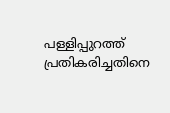പള്ളിപ്പുറത്ത് പ്രതികരിച്ചതിനെ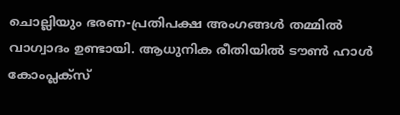ചൊല്ലിയും ഭരണ-പ്രതിപക്ഷ അംഗങ്ങൾ തമ്മിൽ വാഗ്വാദം ഉണ്ടായി. ആധുനിക രീതിയിൽ ടൗൺ ഹാൾ കോംപ്ലക്സ്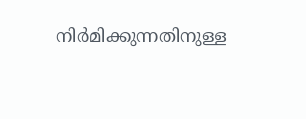നിർമിക്കുന്നതിനുള്ള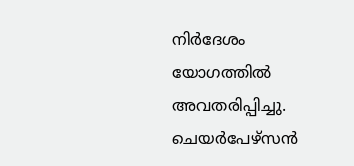നിർദേശം യോഗത്തിൽ അവതരിപ്പിച്ചു. ചെയർപേഴ്സൻ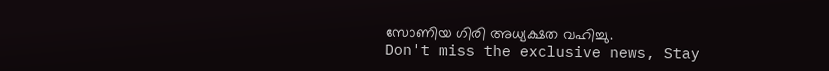സോണിയ ഗിരി അധ്യക്ഷത വഹിച്ചു.
Don't miss the exclusive news, Stay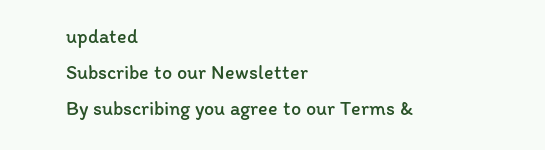updated
Subscribe to our Newsletter
By subscribing you agree to our Terms &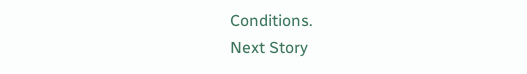Conditions.
Next Story